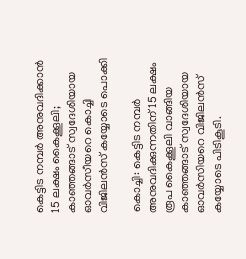കെട്ടിട നമ്പര്‍ അനുവദിക്കാന്‍ 15 ലക്ഷം കൈക്കൂലി; കാഞ്ഞങ്ങാട് സ്വദേശിയായ ഓവര്‍സീയറെ കൊച്ചി വിജിലന്‍സ് കയ്യോടെ പൊക്കി

കൊച്ചി: കെട്ടിട നമ്പര്‍ അനുവദിക്കുന്നതിന് 15 ലക്ഷം രൂപ കൈക്കൂലി വാങ്ങിയ കാഞ്ഞങ്ങാട് സ്വദേശിയായ ഓവര്‍സിയറെ വിജിലന്‍സ് കയ്യോടെ പിടികൂടി.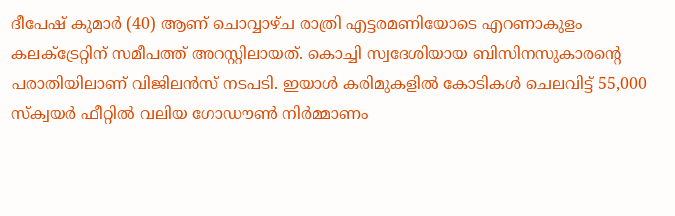ദീപേഷ് കുമാര്‍ (40) ആണ് ചൊവ്വാഴ്ച രാത്രി എട്ടരമണിയോടെ എറണാകുളം കലക്ട്രേറ്റിന് സമീപത്ത് അറസ്റ്റിലായത്. കൊച്ചി സ്വദേശിയായ ബിസിനസുകാരന്റെ പരാതിയിലാണ് വിജിലന്‍സ് നടപടി. ഇയാള്‍ കരിമുകളില്‍ കോടികള്‍ ചെലവിട്ട് 55,000 സ്‌ക്വയര്‍ ഫീറ്റില്‍ വലിയ ഗോഡൗണ്‍ നിര്‍മ്മാണം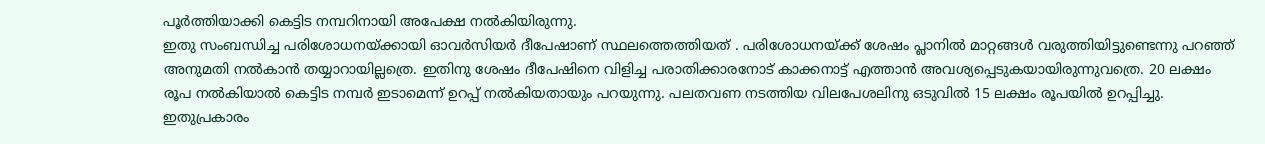പൂര്‍ത്തിയാക്കി കെട്ടിട നമ്പറിനായി അപേക്ഷ നല്‍കിയിരുന്നു.
ഇതു സംബന്ധിച്ച പരിശോധനയ്ക്കായി ഓവര്‍സിയര്‍ ദീപേഷാണ് സ്ഥലത്തെത്തിയത് . പരിശോധനയ്ക്ക് ശേഷം പ്ലാനില്‍ മാറ്റങ്ങള്‍ വരുത്തിയിട്ടുണ്ടെന്നു പറഞ്ഞ് അനുമതി നല്‍കാന്‍ തയ്യാറായില്ലത്രെ. ഇതിനു ശേഷം ദീപേഷിനെ വിളിച്ച പരാതിക്കാരനോട് കാക്കനാട്ട് എത്താന്‍ അവശ്യപ്പെടുകയായിരുന്നുവത്രെ. 20 ലക്ഷം രൂപ നല്‍കിയാല്‍ കെട്ടിട നമ്പര്‍ ഇടാമെന്ന് ഉറപ്പ് നല്‍കിയതായും പറയുന്നു. പലതവണ നടത്തിയ വിലപേശലിനു ഒടുവില്‍ 15 ലക്ഷം രൂപയില്‍ ഉറപ്പിച്ചു. ഇതുപ്രകാരം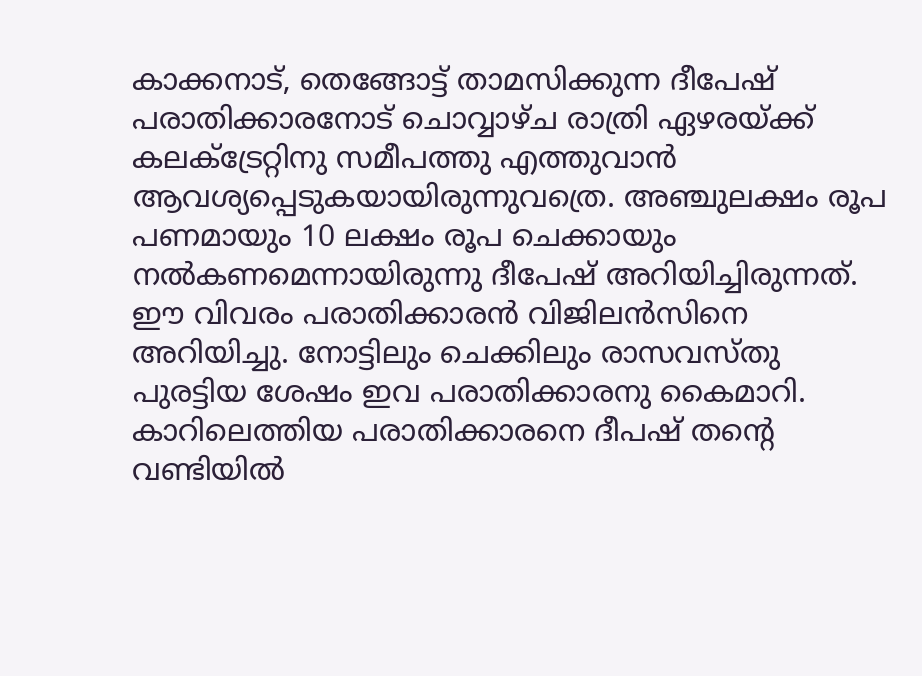കാക്കനാട്, തെങ്ങോട്ട് താമസിക്കുന്ന ദീപേഷ് പരാതിക്കാരനോട് ചൊവ്വാഴ്ച രാത്രി ഏഴരയ്ക്ക് കലക്ട്രേറ്റിനു സമീപത്തു എത്തുവാന്‍ ആവശ്യപ്പെടുകയായിരുന്നുവത്രെ. അഞ്ചുലക്ഷം രൂപ പണമായും 10 ലക്ഷം രൂപ ചെക്കായും നല്‍കണമെന്നായിരുന്നു ദീപേഷ് അറിയിച്ചിരുന്നത്. ഈ വിവരം പരാതിക്കാരന്‍ വിജിലന്‍സിനെ അറിയിച്ചു. നോട്ടിലും ചെക്കിലും രാസവസ്തു പുരട്ടിയ ശേഷം ഇവ പരാതിക്കാരനു കൈമാറി. കാറിലെത്തിയ പരാതിക്കാരനെ ദീപഷ് തന്റെ വണ്ടിയില്‍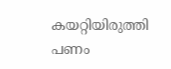കയറ്റിയിരുത്തി പണം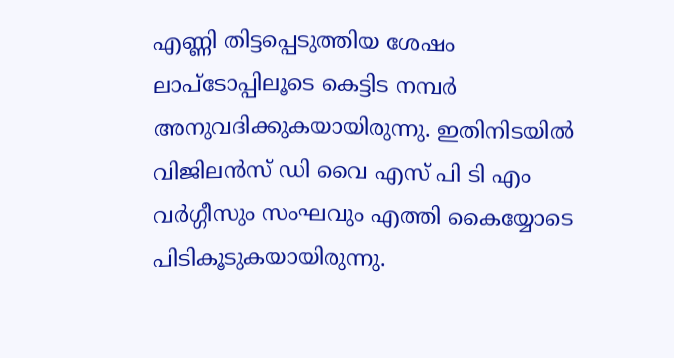എണ്ണി തിട്ടപ്പെടുത്തിയ ശേഷം ലാപ്‌ടോപ്പിലൂടെ കെട്ടിട നമ്പര്‍ അനുവദിക്കുകയായിരുന്നു. ഇതിനിടയില്‍ വിജിലന്‍സ് ഡി വൈ എസ് പി ടി എം വര്‍ഗ്ഗീസും സംഘവും എത്തി കൈയ്യോടെ പിടികൂടുകയായിരുന്നു.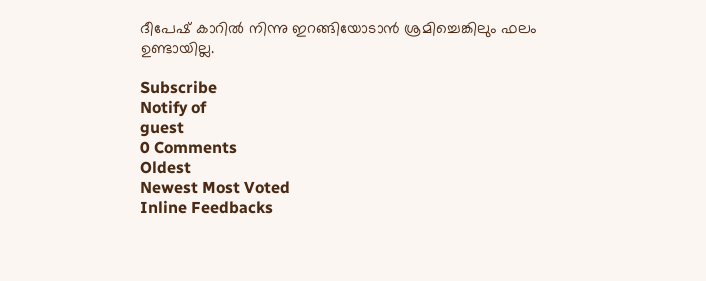ദീപേഷ് കാറില്‍ നിന്നു ഇറങ്ങിയോടാന്‍ ശ്രമിച്ചെങ്കിലും ഫലം ഉണ്ടായില്ല.

Subscribe
Notify of
guest
0 Comments
Oldest
Newest Most Voted
Inline Feedbacks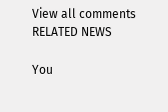View all comments
RELATED NEWS

You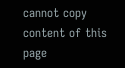cannot copy content of this page